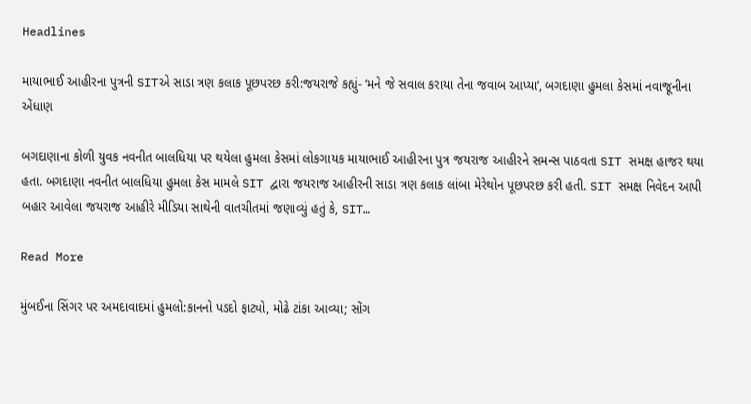Headlines

માયાભાઈ આહીરના પુત્રની SITએ સાડા ત્રણ કલાક પૂછપરછ કરી:જયરાજે કહ્યું- ‘મને જે સવાલ કરાયા તેના જવાબ આપ્યા’, બગદાણા હુમલા કેસમાં નવાજૂનીના એંધાણ

બગદાણાના કોળી યુવક નવનીત બાલધિયા પર થયેલા હુમલા કેસમાં લોકગાયક માયાભાઈ આહીરના પુત્ર જયરાજ આહીરને સમન્સ પાઠવતા SIT સમક્ષ હાજર થયા હતા. બગદાણા નવનીત બાલધિયા હુમલા કેસ મામલે SIT દ્વારા જયરાજ આહીરની સાડા ત્રણ કલાક લાંબા મેરેથોન પૂછપરછ કરી હતી. SIT સમક્ષ નિવેદન આપી બહાર આવેલા જયરાજ આહીરે મીડિયા સાથેની વાતચીતમાં જણાવ્યું હતું કે, SIT…

Read More

મુંબઈના સિંગર પર અમદાવાદમાં હુમલો:કાનનો પડદો ફાટ્યો, મોઢે ટાંકા આવ્યા; સોંગ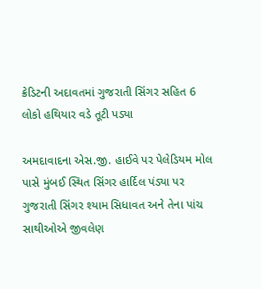ક્રેડિટની અદાવતમાં ગુજરાતી સિંગર સહિત 6 લોકો હથિયાર વડે તૂટી પડ્યા

અમદાવાદના એસ.જી. હાઈવે પર પેલેડિયમ મોલ પાસે મુંબઈ સ્થિત સિંગર હાર્દિલ પંડ્યા પર ગુજરાતી સિંગર શ્યામ સિધાવત અને તેના પાંચ સાથીઓએ જીવલેણ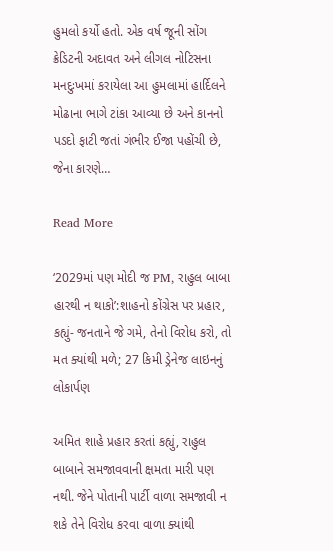હુમલો કર્યો હતો. એક વર્ષ જૂની સોંગ ક્રેડિટની અદાવત અને લીગલ નોટિસના મનદુઃખમાં કરાયેલા આ હુમલામાં હાર્દિલને મોઢાના ભાગે ટાંકા આવ્યા છે અને કાનનો પડદો ફાટી જતાં ગંભીર ઈજા પહોંચી છે, જેના કારણે…

Read More

‘2029માં પણ મોદી જ PM, રાહુલ બાબા હારથી ન થાકો’:શાહનો કોંગ્રેસ પર પ્રહાર, કહ્યું- જનતાને જે ગમે, તેનો વિરોધ કરો, તો મત ક્યાંથી મળે; 27 કિમી ડ્રેનેજ લાઇનનું લોકાર્પણ

અમિત શાહે પ્રહાર કરતાં કહ્યું, રાહુલ બાબાને સમજાવવાની ક્ષમતા મારી પણ નથી. જેને પોતાની પાર્ટી વાળા સમજાવી ન શકે તેને વિરોધ કરવા વાળા ક્યાંથી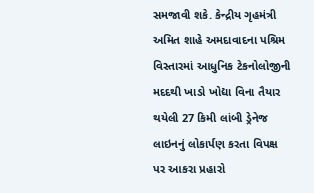સમજાવી શકે. કેન્દ્રીય ગૃહમંત્રી અમિત શાહે અમદાવાદના પશ્રિમ વિસ્તારમાં આધુનિક ટેકનોલોજીની મદદથી ખાડો ખોદ્યા વિના તૈયાર થયેલી 27 કિમી લાંબી ડ્રેનેજ લાઇનનું લોકાર્પણ કરતા વિપક્ષ પર આકરા પ્રહારો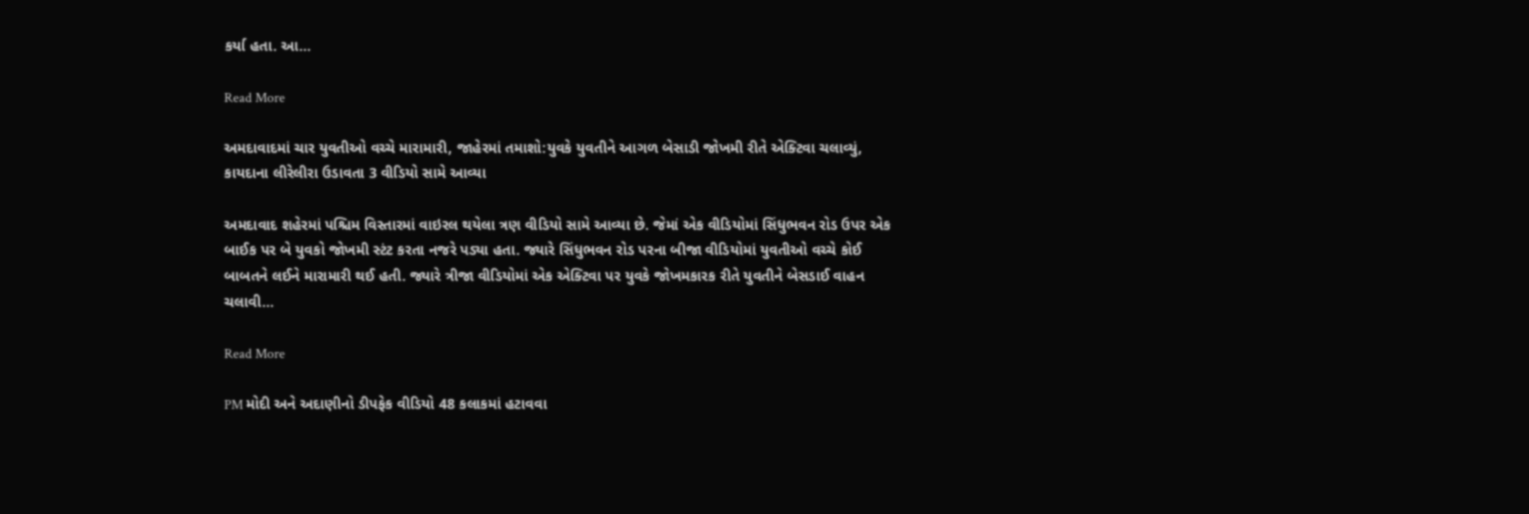કર્યા હતા. આ…

Read More

અમદાવાદમાં ચાર યુવતીઓ વચ્ચે મારામારી, જાહેરમાં તમાશો:યુવકે યુવતીને આગળ બેસાડી જોખમી રીતે એક્ટિવા ચલાવ્યું, કાયદાના લીરેલીરા ઉડાવતા 3 વીડિયો સામે આવ્યા

અમદાવાદ શહેરમાં પશ્ચિમ વિસ્તારમાં વાઇરલ થયેલા ત્રણ વીડિયો સામે આવ્યા છે. જેમાં એક વીડિયોમાં સિંધુભવન રોડ ઉપર એક બાઈક પર બે યુવકો જોખમી સ્ટંટ કરતા નજરે પડ્યા હતા. જ્યારે સિંધુભવન રોડ પરના બીજા વીડિયોમાં યુવતીઓ વચ્ચે કોઈ બાબતને લઈને મારામારી થઈ હતી. જ્યારે ત્રીજા વીડિયોમાં એક એક્ટિવા પર યુવકે જોખમકારક રીતે યુવતીને બેસડાઈ વાહન ચલાવી…

Read More

PM મોદી અને અદાણીનો ડીપફેક વીડિયો 48 કલાકમાં હટાવવા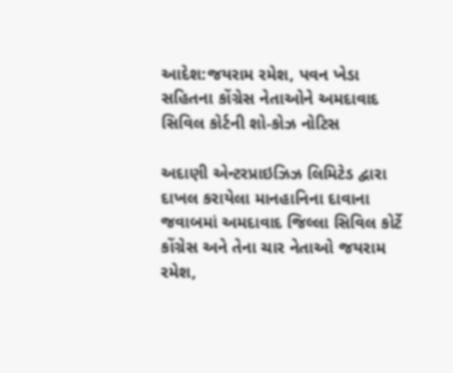આદેશ:જયરામ રમેશ, પવન ખેડા સહિતના કોંગ્રેસ નેતાઓને અમદાવાદ સિવિલ કોર્ટની શો-કોઝ નોટિસ

અદાણી એન્ટરપ્રાઇઝિઝ લિમિટેડ દ્વારા દાખલ કરાયેલા માનહાનિના દાવાના જવાબમાં અમદાવાદ જિલ્લા સિવિલ કોર્ટે કોંગ્રેસ અને તેના ચાર નેતાઓ જયરામ રમેશ,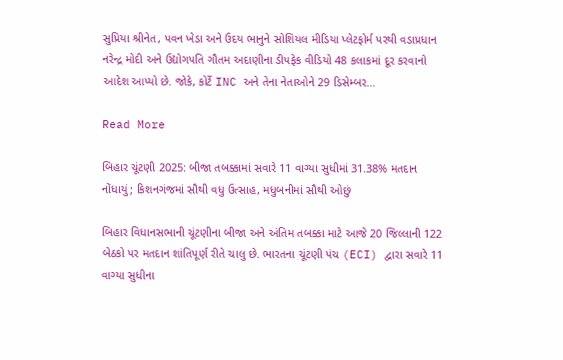સુપ્રિયા શ્રીનેત, પવન ખેડા અને ઉદય ભાનુને સોશિયલ મીડિયા પ્લેટફોર્મ પરથી વડાપ્રધાન નરેન્દ્ર મોદી અને ઉદ્યોગપતિ ગૌતમ અદાણીના ડીપફેક વીડિયો 48 કલાકમાં દૂર કરવાનો આદેશ આપ્યો છે. જોકે, કોર્ટે INC અને તેના નેતાઓને 29 ડિસેમ્બર…

Read More

બિહાર ચૂંટણી 2025: બીજા તબક્કામાં સવારે 11 વાગ્યા સુધીમાં 31.38% મતદાન નોંધાયું; કિશનગંજમાં સૌથી વધુ ઉત્સાહ, મધુબનીમાં સૌથી ઓછું

બિહાર વિધાનસભાની ચૂંટણીના બીજા અને અંતિમ તબક્કા માટે આજે 20 જિલ્લાની 122 બેઠકો પર મતદાન શાંતિપૂર્ણ રીતે ચાલુ છે. ભારતના ચૂંટણી પંચ (ECI) દ્વારા સવારે 11 વાગ્યા સુધીના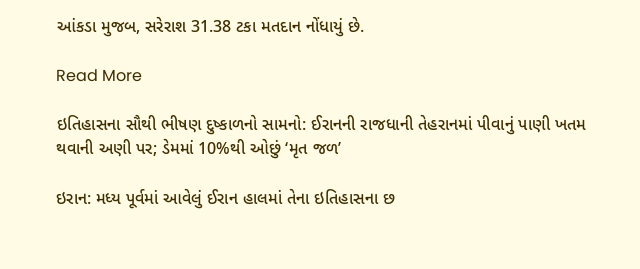આંકડા મુજબ, સરેરાશ 31.38 ટકા મતદાન નોંધાયું છે.

Read More

ઇતિહાસના સૌથી ભીષણ દુષ્કાળનો સામનો: ઈરાનની રાજધાની તેહરાનમાં પીવાનું પાણી ખતમ થવાની અણી પર; ડેમમાં 10%થી ઓછું ‘મૃત જળ’

ઇરાન: મધ્ય પૂર્વમાં આવેલું ઈરાન હાલમાં તેના ઇતિહાસના છ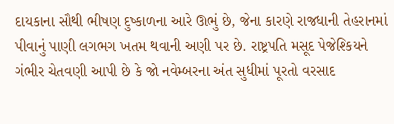દાયકાના સૌથી ભીષણ દુષ્કાળના આરે ઊભું છે, જેના કારણે રાજધાની તેહરાનમાં પીવાનું પાણી લગભગ ખતમ થવાની અણી પર છે. રાષ્ટ્રપતિ મસૂદ પેજેશ્કિયને ગંભીર ચેતવણી આપી છે કે જો નવેમ્બરના અંત સુધીમાં પૂરતો વરસાદ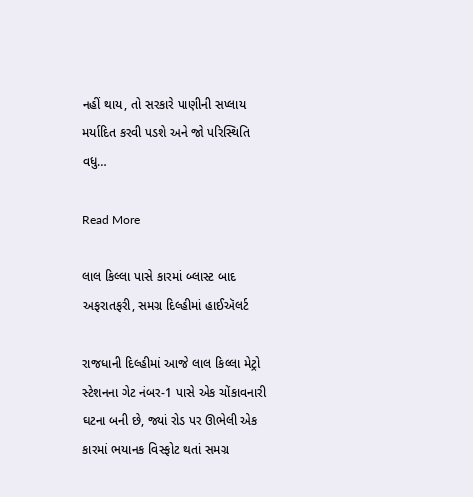નહીં થાય, તો સરકારે પાણીની સપ્લાય મર્યાદિત કરવી પડશે અને જો પરિસ્થિતિ વધુ…

Read More

લાલ કિલ્લા પાસે કારમાં બ્લાસ્ટ બાદ અફરાતફરી, સમગ્ર દિલ્હીમાં હાઈઍલર્ટ

રાજધાની દિલ્હીમાં આજે લાલ કિલ્લા મેટ્રો સ્ટેશનના ગેટ નંબર-1 પાસે એક ચોંકાવનારી ઘટના બની છે, જ્યાં રોડ પર ઊભેલી એક કારમાં ભયાનક વિસ્ફોટ થતાં સમગ્ર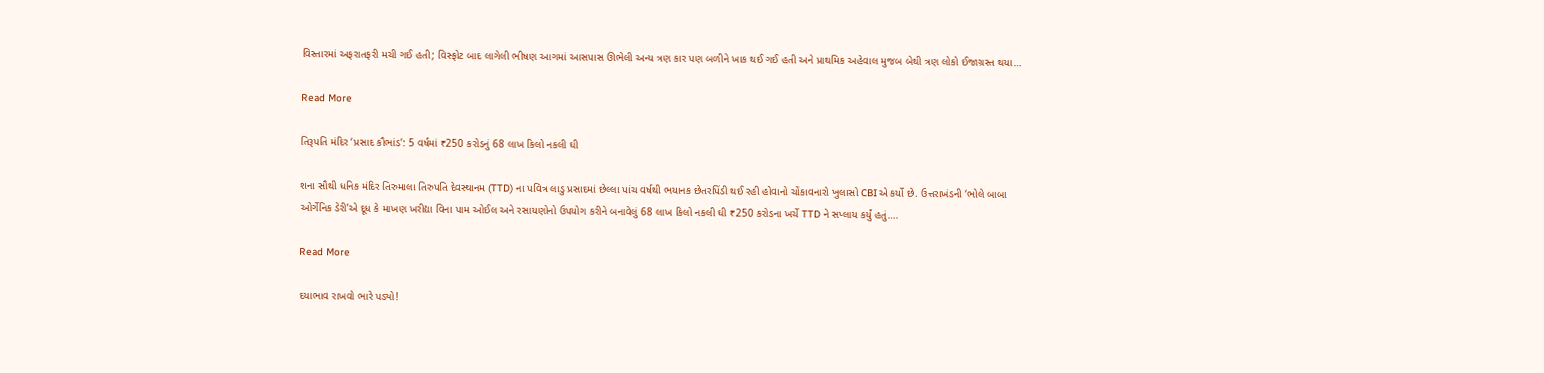વિસ્તારમાં અફરાતફરી મચી ગઈ હતી; વિસ્ફોટ બાદ લાગેલી ભીષણ આગમાં આસપાસ ઊભેલી અન્ય ત્રણ કાર પણ બળીને ખાક થઈ ગઈ હતી અને પ્રાથમિક અહેવાલ મુજબ બેથી ત્રણ લોકો ઈજાગ્રસ્ત થયા…

Read More

તિરૂપતિ મંદિર ‘પ્રસાદ કૌભાંડ’: 5 વર્ષમાં ₹250 કરોડનું 68 લાખ કિલો નકલી ઘી

શના સૌથી ધનિક મંદિર તિરુમાલા તિરુપતિ દેવસ્થાનમ (TTD) ના પવિત્ર લાડુ પ્રસાદમાં છેલ્લા પાંચ વર્ષથી ભયાનક છેતરપિંડી થઈ રહી હોવાનો ચોંકાવનારો ખુલાસો CBIએ કર્યો છે. ઉત્તરાખંડની ‘ભોલે બાબા ઓર્ગેનિક ડેરી’એ દૂધ કે માખણ ખરીદ્યા વિના પામ ઓઈલ અને રસાયણોનો ઉપયોગ કરીને બનાવેલું 68 લાખ કિલો નકલી ઘી ₹250 કરોડના ખર્ચે TTD ને સપ્લાય કર્યું હતું….

Read More

દયાભાવ રાખવો ભારે પડ્યો!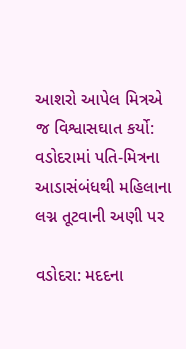આશરો આપેલ મિત્રએ જ વિશ્વાસઘાત કર્યો: વડોદરામાં પતિ-મિત્રના આડાસંબંધથી મહિલાના લગ્ન તૂટવાની અણી પર

વડોદરા: મદદના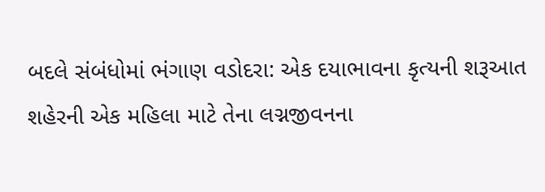બદલે સંબંધોમાં ભંગાણ વડોદરા: એક દયાભાવના કૃત્યની શરૂઆત શહેરની એક મહિલા માટે તેના લગ્નજીવનના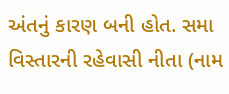અંતનું કારણ બની હોત. સમા વિસ્તારની રહેવાસી નીતા (નામ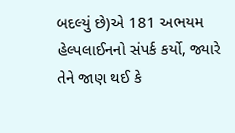બદલ્યું છે)એ 181 અભયમ હેલ્પલાઈનનો સંપર્ક કર્યો, જ્યારે તેને જાણ થઈ કે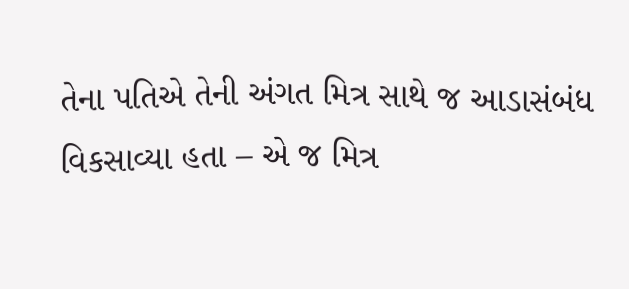તેના પતિએ તેની અંગત મિત્ર સાથે જ આડાસંબંધ વિકસાવ્યા હતા – એ જ મિત્ર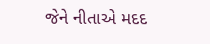જેને નીતાએ મદદ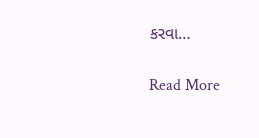કરવા…

Read More